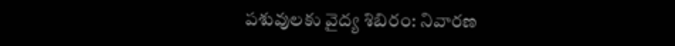పశువులకు వైద్య శిబిరం: నివారణ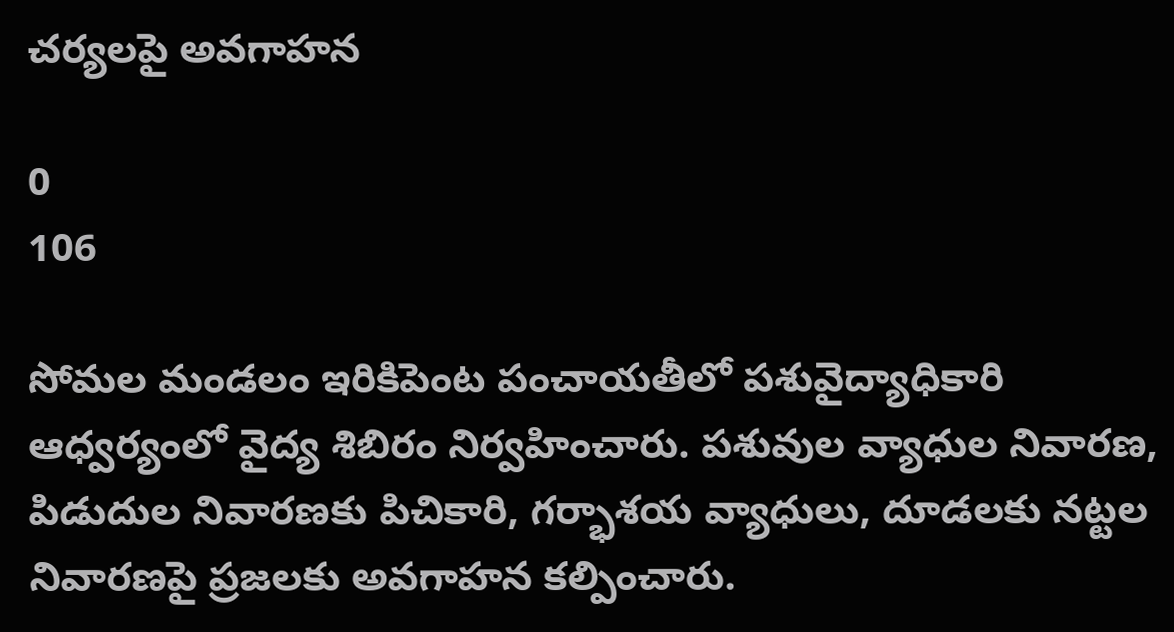చర్యలపై అవగాహన

0
106

సోమల మండలం ఇరికిపెంట పంచాయతీలో పశువైద్యాధికారి ఆధ్వర్యంలో వైద్య శిబిరం నిర్వహించారు. పశువుల వ్యాధుల నివారణ, పిడుదుల నివారణకు పిచికారి, గర్భాశయ వ్యాధులు, దూడలకు నట్టల నివారణపై ప్రజలకు అవగాహన కల్పించారు.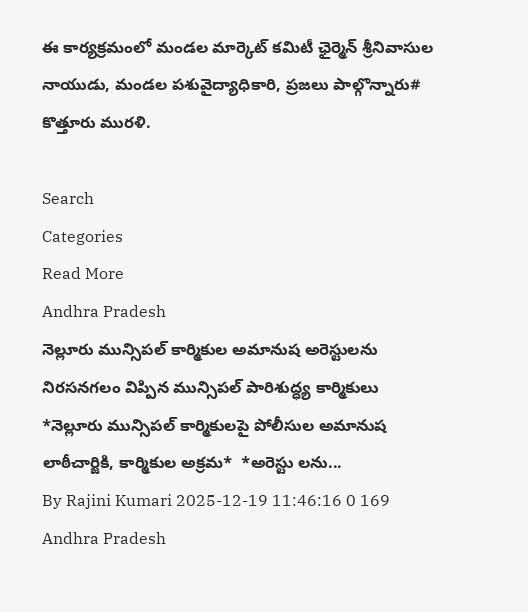ఈ కార్యక్రమంలో మండల మార్కెట్ కమిటీ ఛైర్మెన్ శ్రీనివాసుల నాయుడు, మండల పశువైద్యాధికారి, ప్రజలు పాల్గొన్నారు# కొత్తూరు మురళి.

Search
Categories
Read More
Andhra Pradesh
నెల్లూరు మున్సిపల్ కార్మికుల అమానుష అరెస్టులను నిరసనగలం విప్పిన మున్సిపల్ పారిశుద్ధ్య కార్మికులు
*నెల్లూరు మున్సిపల్ కార్మికులపై పోలీసుల అమానుష లాఠీచార్జికి, కార్మికుల అక్రమ*  *అరెస్టు లను...
By Rajini Kumari 2025-12-19 11:46:16 0 169
Andhra Pradesh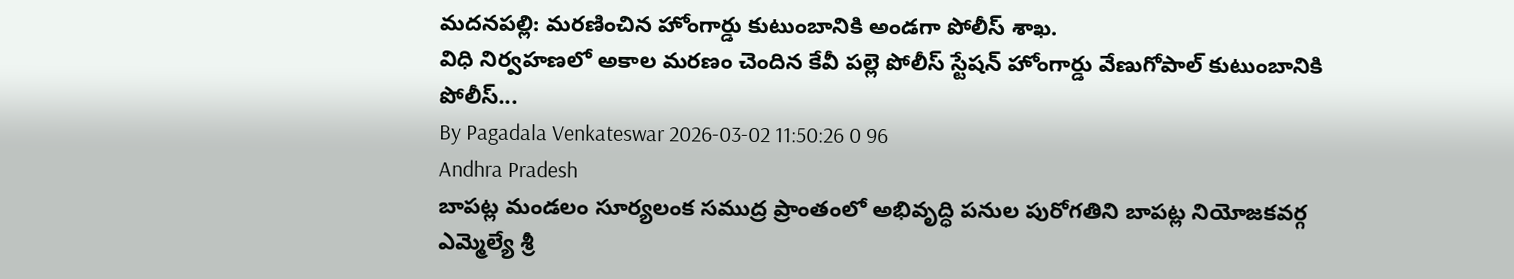మదనపల్లి: మరణించిన హోంగార్డు కుటుంబానికి అండగా పోలీస్ శాఖ.
విధి నిర్వహణలో అకాల మరణం చెందిన కేవీ పల్లె పోలీస్ స్టేషన్ హోంగార్డు వేణుగోపాల్ కుటుంబానికి పోలీస్...
By Pagadala Venkateswar 2026-03-02 11:50:26 0 96
Andhra Pradesh
బాపట్ల మండలం సూర్యలంక సముద్ర ప్రాంతంలో అభివృద్ధి పనుల పురోగతిని బాపట్ల నియోజకవర్గ ఎమ్మెల్యే శ్రీ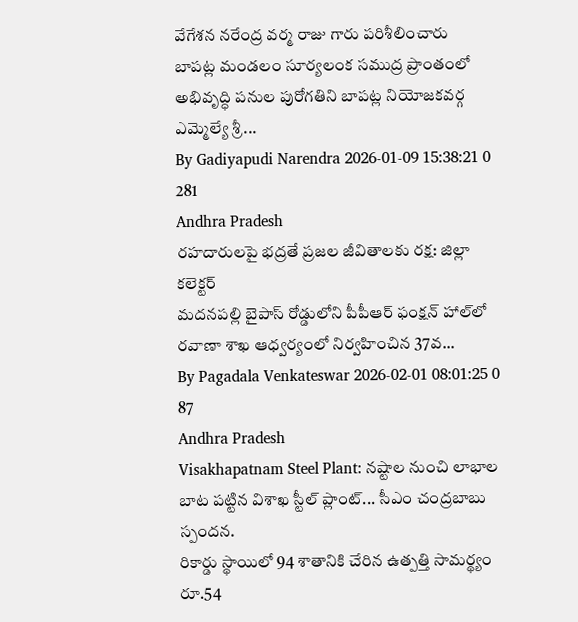వేగేశన నరేంద్ర వర్మ రాజు గారు పరిశీలించారు
బాపట్ల మండలం సూర్యలంక సముద్ర ప్రాంతంలో అభివృద్ధి పనుల పురోగతిని బాపట్ల నియోజకవర్గ ఎమ్మెల్యే శ్రీ...
By Gadiyapudi Narendra 2026-01-09 15:38:21 0 281
Andhra Pradesh
రహదారులపై భద్రతే ప్రజల జీవితాలకు రక్ష: జిల్లా కలెక్టర్
మదనపల్లి బైపాస్ రోడ్డులోని పీపీఆర్ ఫంక్షన్ హాల్‌లో రవాణా శాఖ ఆధ్వర్యంలో నిర్వహించిన 37వ...
By Pagadala Venkateswar 2026-02-01 08:01:25 0 87
Andhra Pradesh
Visakhapatnam Steel Plant: నష్టాల నుంచి లాభాల బాట పట్టిన విశాఖ స్టీల్ ప్లాంట్... సీఎం చంద్రబాబు స్పందన.
రికార్డు స్థాయిలో 94 శాతానికి చేరిన ఉత్పత్తి సామర్థ్యం   రూ.54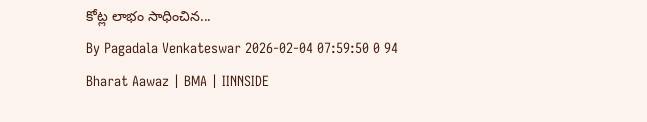కోట్ల లాభం సాధించిన...
By Pagadala Venkateswar 2026-02-04 07:59:50 0 94
Bharat Aawaz | BMA | IINNSIDE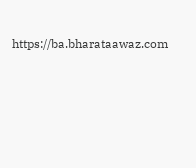https://ba.bharataawaz.com